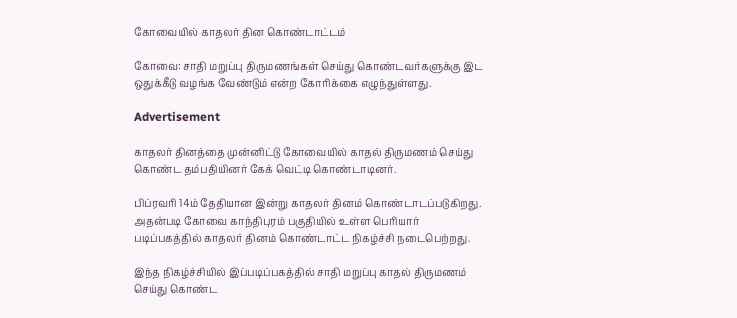கோவையில் காதலர் தின கொண்டாட்டம்

கோவை: சாதி மறுப்பு திருமணங்கள் செய்து கொண்டவர்களுக்கு இட ஒதுக்கீடு வழங்க வேண்டும் என்ற கோரிக்கை எழுந்துள்ளது.

Advertisement

காதலர் தினத்தை முன்னிட்டு கோவையில் காதல் திருமணம் செய்து கொண்ட தம்பதியினர் கேக் வெட்டி கொண்டாடினர்.

பிப்ரவரி 14ம் தேதியான இன்று காதலர் தினம் கொண்டாடப்படுகிறது. அதன்படி கோவை காந்திபுரம் பகுதியில் உள்ள பெரியார் படிப்பகத்தில் காதலர் தினம் கொண்டாட்ட நிகழ்ச்சி நடைபெற்றது.

இந்த நிகழ்ச்சியில் இப்படிப்பகத்தில் சாதி மறுப்பு காதல் திருமணம் செய்து கொண்ட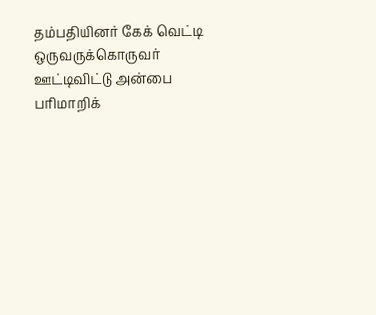தம்பதியினர் கேக் வெட்டி ஒருவருக்கொருவர் ஊட்டிவிட்டு அன்பை பரிமாறிக்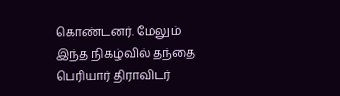கொண்டனர். மேலும் இந்த நிகழ்வில் தந்தை பெரியார் திராவிடர்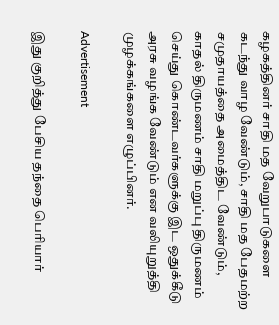கழகத்தினர் சாதி மத வேறுபாடுகளை கடந்து வாழ வேண்டும், சாதி மத பேதமற்ற சமுதாயத்தை அமைத்திட வேண்டும், காதல் திருமணம் சாதி மறுப்பு திருமணம் செய்து கொண்டவர்களுக்கு இட ஒதுக்கீடு அரசு வழங்க வேண்டும் என வலியுறுத்தி முழக்கங்களை எழுப்பினர்.

Advertisement

இது குறித்து பேசிய தந்தை பெரியார்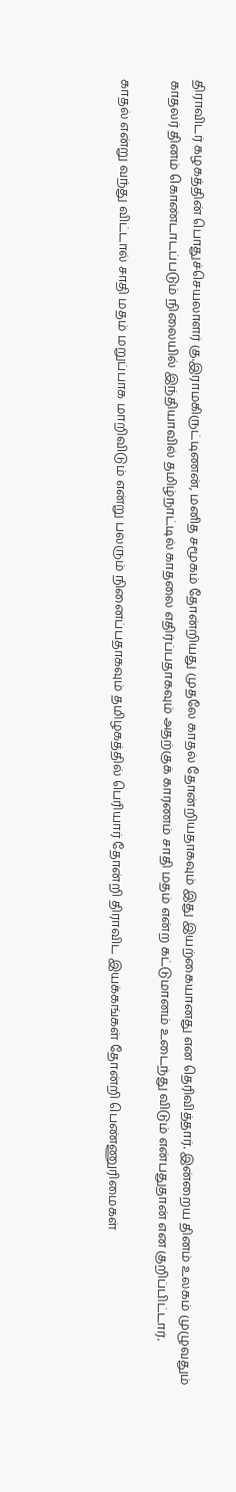திராவிடர் கழகத்தின் பொதுச்செயலாளர் கு.இராமகிருட்டிணன், மனித சமூகம் தோன்றியது முதலே காதல் தோன்றியதாகவும் இது இயற்கையானது என தெரிவித்தார். இன்றைய தினம் உலகம் முழுவதும் காதலர் தினம் கொண்டாடப்படும் நிலையில் இந்தியாவில் தமிழ்நாட்டில் காதலை எதிர்ப்பதாகவும் அதற்குக் காரணம் சாதி மதம் என்ற கட்டுமானம் உடைந்து விடும் என்பதுதான் என குறிப்பிட்டார்.

காதல் என்று வந்து விட்டால் சாதி மதம் மறுப்பாக மாறிவிடும் என்று பலரும் நினைப்பதாகவும் தமிழகத்தில் பெரியார் தோன்றி திராவிட இயக்கங்கள் தோன்றி பெண்ணுரிமைகள்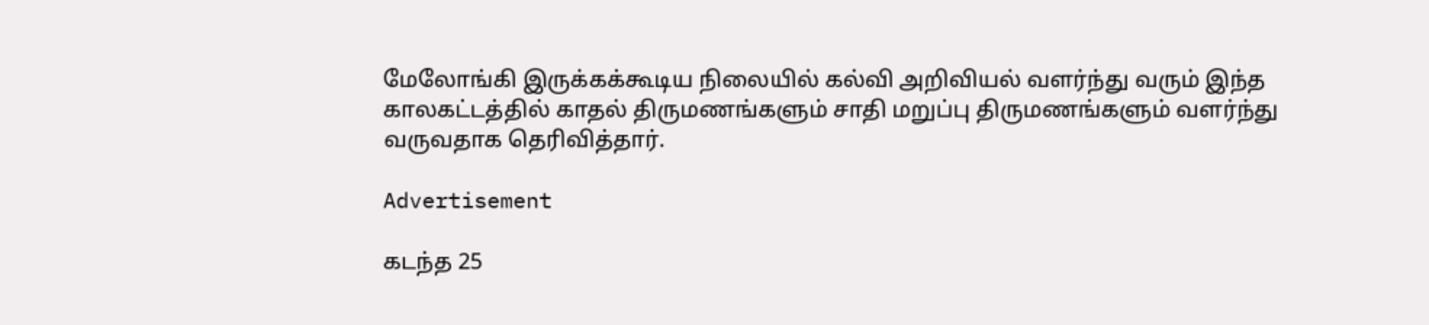மேலோங்கி இருக்கக்கூடிய நிலையில் கல்வி அறிவியல் வளர்ந்து வரும் இந்த காலகட்டத்தில் காதல் திருமணங்களும் சாதி மறுப்பு திருமணங்களும் வளர்ந்து வருவதாக தெரிவித்தார்.

Advertisement

கடந்த 25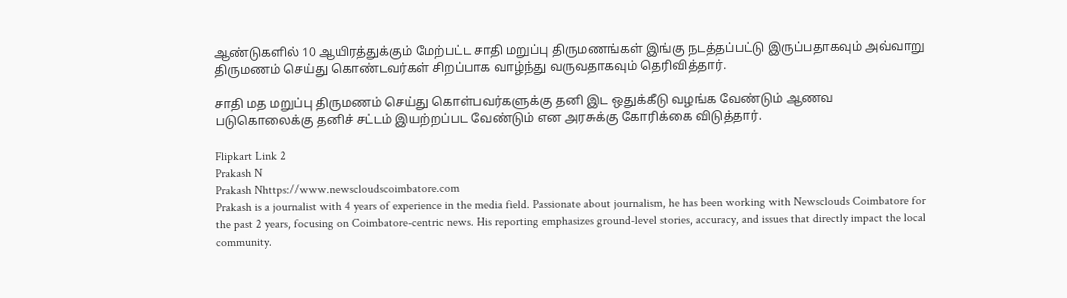ஆண்டுகளில் 10 ஆயிரத்துக்கும் மேற்பட்ட சாதி மறுப்பு திருமணங்கள் இங்கு நடத்தப்பட்டு இருப்பதாகவும் அவ்வாறு திருமணம் செய்து கொண்டவர்கள் சிறப்பாக வாழ்ந்து வருவதாகவும் தெரிவித்தார்.

சாதி மத மறுப்பு திருமணம் செய்து கொள்பவர்களுக்கு தனி இட ஒதுக்கீடு வழங்க வேண்டும் ஆணவ படுகொலைக்கு தனிச் சட்டம் இயற்றப்பட வேண்டும் என அரசுக்கு கோரிக்கை விடுத்தார்.

Flipkart Link 2
Prakash N
Prakash Nhttps://www.newscloudscoimbatore.com
Prakash is a journalist with 4 years of experience in the media field. Passionate about journalism, he has been working with Newsclouds Coimbatore for the past 2 years, focusing on Coimbatore-centric news. His reporting emphasizes ground-level stories, accuracy, and issues that directly impact the local community.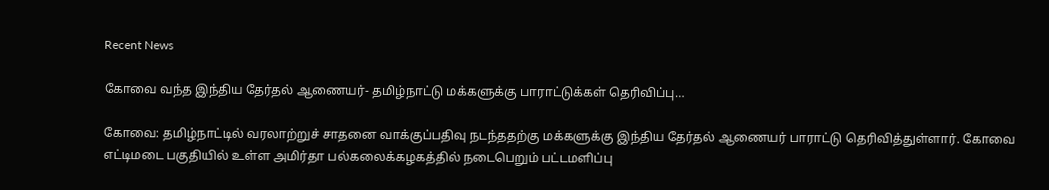Recent News

கோவை வந்த இந்திய தேர்தல் ஆணையர்- தமிழ்நாட்டு மக்களுக்கு பாராட்டுக்கள் தெரிவிப்பு…

கோவை: தமிழ்நாட்டில் வரலாற்றுச் சாதனை வாக்குப்பதிவு நடந்ததற்கு மக்களுக்கு இந்திய தேர்தல் ஆணையர் பாராட்டு தெரிவித்துள்ளார். கோவை எட்டிமடை பகுதியில் உள்ள அமிர்தா பல்கலைக்கழகத்தில் நடைபெறும் பட்டமளிப்பு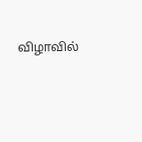விழாவில்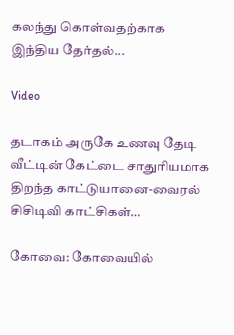கலந்து கொள்வதற்காக இந்திய தேர்தல்...

Video

தடாகம் அருகே உணவு தேடி வீட்டின் கேட்டை சாதுரியமாக திறந்த காட்டுயானை-வைரல் சிசிடிவி காட்சிகள்…

கோவை: கோவையில்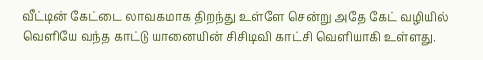வீட்டின் கேட்டை லாவகமாக திறந்து உள்ளே சென்று அதே கேட் வழியில் வெளியே வந்த காட்டு யானையின் சிசிடிவி காட்சி வெளியாகி உள்ளது.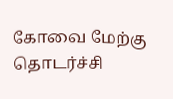கோவை மேற்கு தொடர்ச்சி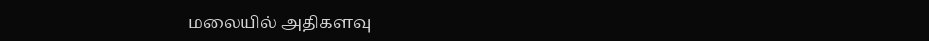மலையில் அதிகளவு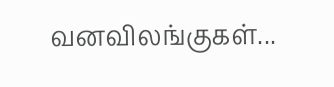வனவிலங்குகள்...